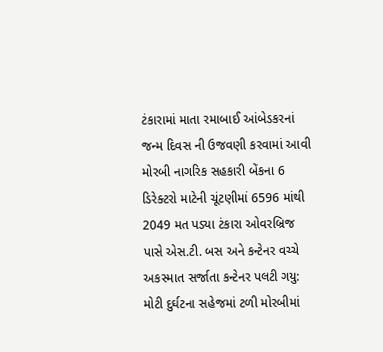ટંકારામાં માતા રમાબાઈ આંબેડકરનાં જન્મ દિવસ ની ઉજવણી કરવામાં આવી મોરબી નાગરિક સહકારી બેંકના 6 ડિરેક્ટરો માટેની ચૂંટણીમાં 6596 માંથી 2049 મત પડ્યા ટંકારા ઓવરબ્રિજ પાસે એસ.ટી. બસ અને કન્ટેનર વચ્ચે અકસ્માત સર્જાતા કન્ટેનર પલટી ગયુ: મોટી દુર્ઘટના સહેજમાં ટળી મોરબીમાં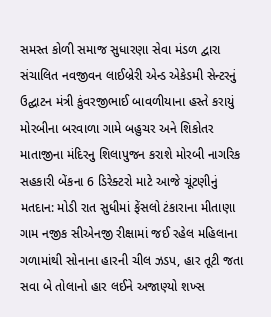સમસ્ત કોળી સમાજ સુધારણા સેવા મંડળ દ્વારા સંચાલિત નવજીવન લાઈબ્રેરી એન્ડ એકેડમી સેન્ટરનું ઉદ્ઘાટન મંત્રી કુંવરજીભાઈ બાવળીયાના હસ્તે કરાયું મોરબીના બરવાળા ગામે બહુચર અને શિકોતર માતાજીના મંદિરનુ શિલાપુજન કરાશે મોરબી નાગરિક સહકારી બેંકના 6 ડિરેક્ટરો માટે આજે ચૂંટણીનું મતદાન: મોડી રાત સુધીમાં ફેંસલો ટંકારાના મીતાણા ગામ નજીક સીએનજી રીક્ષામાં જઈ રહેલ મહિલાના ગળામાંથી સોનાના હારની ચીલ ઝડપ, હાર તૂટી જતા સવા બે તોલાનો હાર લઈને અજાણ્યો શખ્સ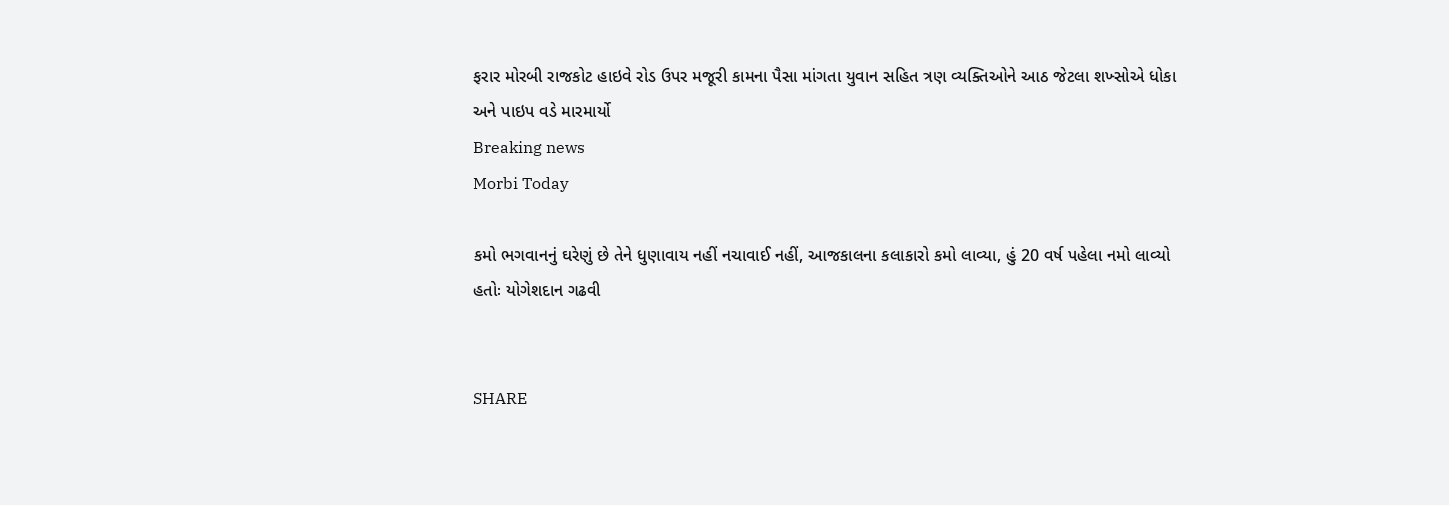ફરાર મોરબી રાજકોટ હાઇવે રોડ ઉપર મજૂરી કામના પૈસા માંગતા યુવાન સહિત ત્રણ વ્યક્તિઓને આઠ જેટલા શખ્સોએ ધોકા અને પાઇપ વડે મારમાર્યો
Breaking news
Morbi Today

કમો ભગવાનનું ઘરેણું છે તેને ધુણાવાય નહીં નચાવાઈ નહીં, આજકાલના કલાકારો કમો લાવ્યા, હું 20 વર્ષ પહેલા નમો લાવ્યો હતોઃ યોગેશદાન ગઢવી


SHARE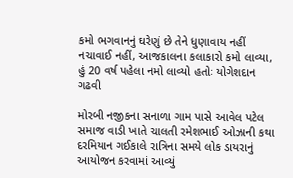કમો ભગવાનનું ઘરેણું છે તેને ધુણાવાય નહીં નચાવાઈ નહીં, આજકાલના કલાકારો કમો લાવ્યા, હું 20 વર્ષ પહેલા નમો લાવ્યો હતોઃ યોગેશદાન ગઢવી

મોરબી નજીકના સનાળા ગામ પાસે આવેલ પટેલ સમાજ વાડી ખાતે ચાલતી રમેશભાઈ ઓઝાની કથા દરમિયાન ગઈકાલે રાત્રિના સમયે લોક ડાયરાનું આયોજન કરવામાં આવ્યું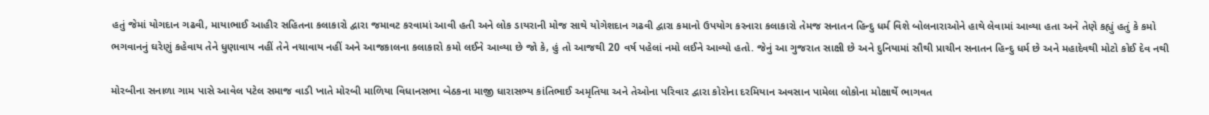હતું જેમાં યોગદાન ગઢવી, માયાભાઈ આહીર સહિતના કલાકારો દ્વારા જમાવટ કરવામાં આવી હતી અને લોક ડાયરાની મોજ સાથે યોગેશદાન ગઢવી દ્વારા કમાનો ઉપયોગ કરનારા કલાકારો તેમજ સનાતન હિન્દુ ધર્મ વિશે બોલનારાઓને હાથે લેવામાં આવ્યા હતા અને તેણે કહ્યું હતું કે કમો ભગવાનનું ઘરેણું કહેવાય તેને ધુણાવાય નહીં તેને નચાવાય નહીં અને આજકાલના કલાકારો કમો લઈને આવ્યા છે જો કે, હું તો આજથી 20 વર્ષ પહેલાં નમો લઈને આવ્યો હતો. જેનું આ ગુજરાત સાક્ષી છે અને દુનિયામાં સૌથી પ્રાચીન સનાતન હિન્દુ ધર્મ છે અને મહાદેવથી મોટો કોઈ દેવ નથી

મોરબીના સનાળા ગામ પાસે આવેલ પટેલ સમાજ વાડી ખાતે મોરબી માળિયા વિધાનસભા બેઠકના માજી ધારાસભ્ય કાંતિભાઈ અમૃતિયા અને તેઓના પરિવાર દ્વારા કોરોના દરમિયાન અવસાન પામેલા લોકોના મોક્ષાર્થે ભાગવત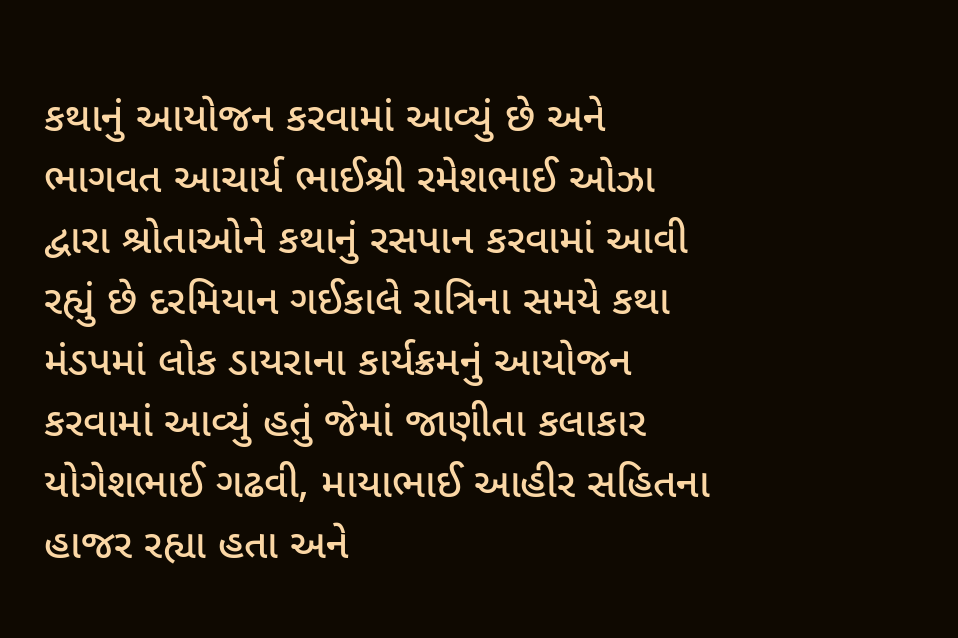કથાનું આયોજન કરવામાં આવ્યું છે અને ભાગવત આચાર્ય ભાઈશ્રી રમેશભાઈ ઓઝા દ્વારા શ્રોતાઓને કથાનું રસપાન કરવામાં આવી રહ્યું છે દરમિયાન ગઈકાલે રાત્રિના સમયે કથા મંડપમાં લોક ડાયરાના કાર્યક્રમનું આયોજન કરવામાં આવ્યું હતું જેમાં જાણીતા કલાકાર યોગેશભાઈ ગઢવી, માયાભાઈ આહીર સહિતના હાજર રહ્યા હતા અને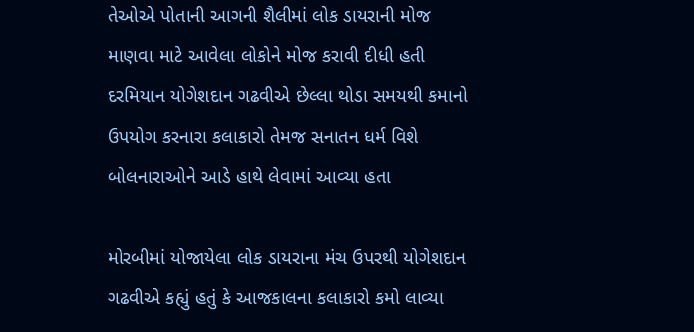તેઓએ પોતાની આગની શૈલીમાં લોક ડાયરાની મોજ માણવા માટે આવેલા લોકોને મોજ કરાવી દીધી હતી દરમિયાન યોગેશદાન ગઢવીએ છેલ્લા થોડા સમયથી કમાનો ઉપયોગ કરનારા કલાકારો તેમજ સનાતન ધર્મ વિશે બોલનારાઓને આડે હાથે લેવામાં આવ્યા હતા

મોરબીમાં યોજાયેલા લોક ડાયરાના મંચ ઉપરથી યોગેશદાન ગઢવીએ કહ્યું હતું કે આજકાલના કલાકારો કમો લાવ્યા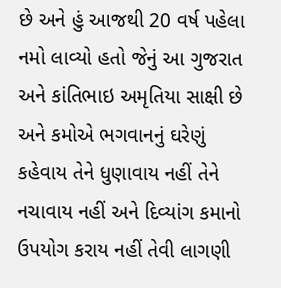છે અને હું આજથી 20 વર્ષ પહેલા નમો લાવ્યો હતો જેનું આ ગુજરાત અને કાંતિભાઇ અમૃતિયા સાક્ષી છે અને કમોએ ભગવાનનું ઘરેણું કહેવાય તેને ધુણાવાય નહીં તેને નચાવાય નહીં અને દિવ્યાંગ કમાનો ઉપયોગ કરાય નહીં તેવી લાગણી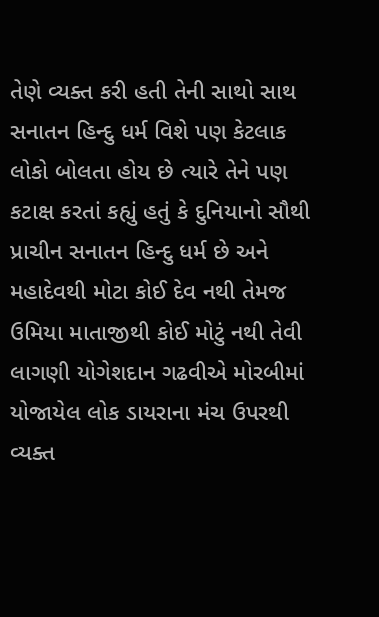તેણે વ્યક્ત કરી હતી તેની સાથો સાથ સનાતન હિન્દુ ધર્મ વિશે પણ કેટલાક લોકો બોલતા હોય છે ત્યારે તેને પણ કટાક્ષ કરતાં કહ્યું હતું કે દુનિયાનો સૌથી પ્રાચીન સનાતન હિન્દુ ધર્મ છે અને મહાદેવથી મોટા કોઈ દેવ નથી તેમજ ઉમિયા માતાજીથી કોઈ મોટું નથી તેવી લાગણી યોગેશદાન ગઢવીએ મોરબીમાં યોજાયેલ લોક ડાયરાના મંચ ઉપરથી વ્યક્ત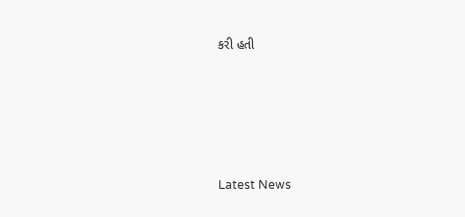કરી હતી






Latest News